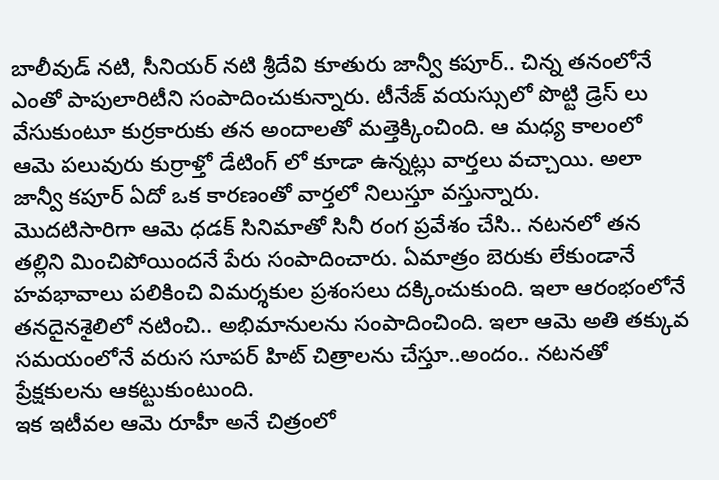బాలీవుడ్ నటి, సీనియర్ నటి శ్రీదేవి కూతురు జాన్వీ కపూర్.. చిన్న తనంలోనే ఎంతో పాపులారిటీని సంపాదించుకున్నారు. టీనేజ్ వయస్సులో పొట్టి డ్రెస్ లు వేసుకుంటూ కుర్రకారుకు తన అందాలతో మత్తెక్కించింది. ఆ మధ్య కాలంలో ఆమె పలువురు కుర్రాళ్తో డేటింగ్ లో కూడా ఉన్నట్లు వార్తలు వచ్చాయి. అలా జాన్వీ కపూర్ ఏదో ఒక కారణంతో వార్తలో నిలుస్తూ వస్తున్నారు.
మొదటిసారిగా ఆమె ధడక్ సినిమాతో సినీ రంగ ప్రవేశం చేసి.. నటనలో తన తల్లిని మించిపోయిందనే పేరు సంపాదించారు. ఏమాత్రం బెరుకు లేకుండానే హవభావాలు పలికించి విమర్శకుల ప్రశంసలు దక్కించుకుంది. ఇలా ఆరంభంలోనే తనదైనశైలిలో నటించి.. అభిమానులను సంపాదించింది. ఇలా ఆమె అతి తక్కువ సమయంలోనే వరుస సూపర్ హిట్ చిత్రాలను చేస్తూ..అందం.. నటనతో ప్రేక్షకులను ఆకట్టుకుంటుంది.
ఇక ఇటీవల ఆమె రూహీ అనే చిత్రంలో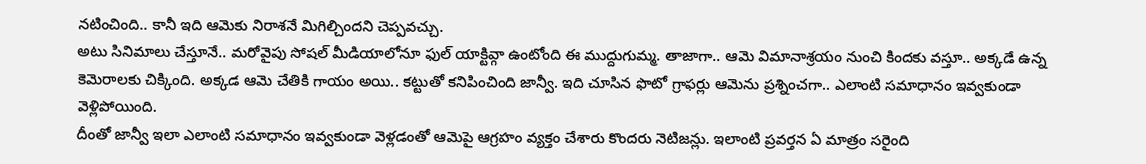నటించింది.. కానీ ఇది ఆమెకు నిరాశనే మిగిల్చిందని చెప్పవచ్చు.
అటు సినిమాలు చేస్తూనే.. మరోవైపు సోషల్ మీడియాలోనూ ఫుల్ యాక్టివ్గా ఉంటోంది ఈ ముద్దుగుమ్మ. తాజాగా.. ఆమె విమానాశ్రయం నుంచి కిందకు వస్తూ.. అక్కడే ఉన్న కెమెరాలకు చిక్కింది. అక్కడ ఆమె చేతికి గాయం అయి.. కట్టుతో కనిపించింది జాన్వీ. ఇది చూసిన ఫొటో గ్రాఫర్లు ఆమెను ప్రశ్నించగా.. ఎలాంటి సమాధానం ఇవ్వకుండా వెళ్లిపోయింది.
దీంతో జాన్వీ ఇలా ఎలాంటి సమాధానం ఇవ్వకుండా వెళ్లడంతో ఆమెపై ఆగ్రహం వ్యక్తం చేశారు కొందరు నెటిజన్లు. ఇలాంటి ప్రవర్తన ఏ మాత్రం సరైంది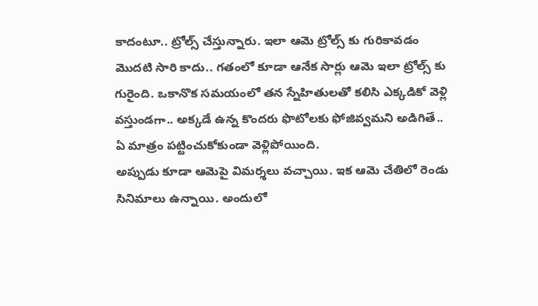కాదంటూ.. ట్రోల్స్ చేస్తున్నారు. ఇలా ఆమె ట్రోల్స్ కు గురికావడం మొదటి సారి కాదు.. గతంలో కూడా ఆనేక సార్లు ఆమె ఇలా ట్రోల్స్ కు గురైంది. ఒకానొక సమయంలో తన స్నేహితులతో కలిసి ఎక్కడికో వెళ్లి వస్తుండగా.. అక్కడే ఉన్న కొందరు ఫొటోలకు ఫోజివ్వమని అడిగితే.. ఏ మాత్రం పట్టించుకోకుండా వెళ్లిపోయింది.
అప్పుడు కూడా ఆమెపై విమర్శలు వచ్చాయి. ఇక ఆమె చేతిలో రెండు సినిమాలు ఉన్నాయి. అందులో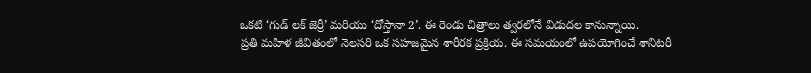ఒకటి ‘గుడ్ లక్ జెర్రీ’ మరియు ‘దోస్తానా 2’. ఈ రెండు చిత్రాలు త్వరలోనే విడుదల కానున్నాయి.
ప్రతి మహిళ జీవితంలో నెలసరి ఒక సహజమైన శారీరక ప్రక్రియ. ఈ సమయంలో ఉపయోగించే శానిటరీ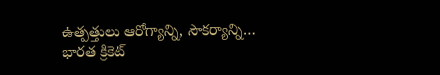ఉత్పత్తులు ఆరోగ్యాన్ని, సౌకర్యాన్ని…
భారత క్రికెట్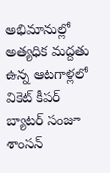అభిమానుల్లో అత్యధిక మద్దతు ఉన్న ఆటగాళ్లలో వికెట్ కీపర్ బ్యాటర్ సంజూ శాంసన్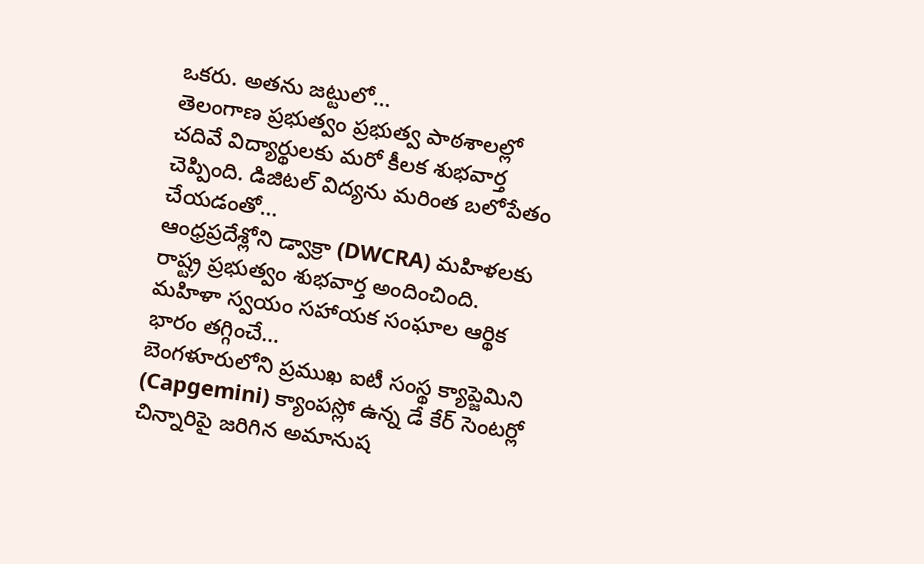ఒకరు. అతను జట్టులో…
తెలంగాణ ప్రభుత్వం ప్రభుత్వ పాఠశాలల్లో చదివే విద్యార్థులకు మరో కీలక శుభవార్త చెప్పింది. డిజిటల్ విద్యను మరింత బలోపేతం చేయడంతో…
ఆంధ్రప్రదేశ్లోని డ్వాక్రా (DWCRA) మహిళలకు రాష్ట్ర ప్రభుత్వం శుభవార్త అందించింది. మహిళా స్వయం సహాయక సంఘాల ఆర్థిక భారం తగ్గించే…
బెంగళూరులోని ప్రముఖ ఐటీ సంస్థ క్యాప్జెమిని (Capgemini) క్యాంపస్లో ఉన్న డే కేర్ సెంటర్లో చిన్నారిపై జరిగిన అమానుష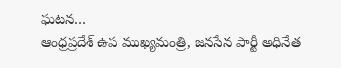ఘటన…
ఆంధ్రప్రదేశ్ ఉప ముఖ్యమంత్రి, జనసేన పార్టీ అధినేత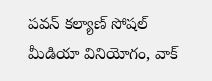పవన్ కల్యాణ్ సోషల్ మీడియా వినియోగం, వాక్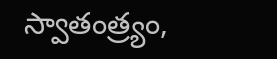స్వాతంత్ర్యం,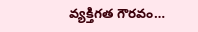వ్యక్తిగత గౌరవం…